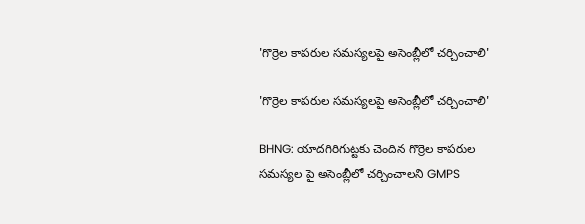'గొర్రెల కాపరుల సమస్యలపై అసెంబ్లీలో చర్చించాలి'

'గొర్రెల కాపరుల సమస్యలపై అసెంబ్లీలో చర్చించాలి'

BHNG: యాదగిరిగుట్టకు చెందిన గొర్రెల కాపరుల సమస్యల పై అసెంబ్లీలో చర్చించాలని GMPS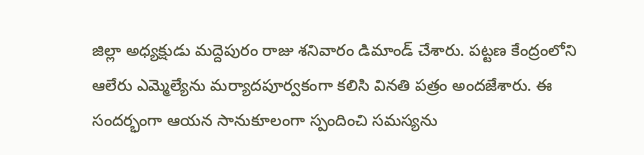జిల్లా అధ్యక్షుడు మద్దెపురం రాజు శనివారం డిమాండ్ చేశారు. పట్టణ కేంద్రంలోని ఆలేరు ఎమ్మెల్యేను మర్యాదపూర్వకంగా కలిసి వినతి పత్రం అందజేశారు. ఈ సందర్భంగా ఆయన సానుకూలంగా స్పందించి సమస్యను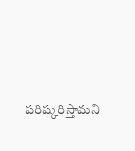పరిష్కరిస్తామని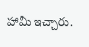హామీ ఇచ్చారు.